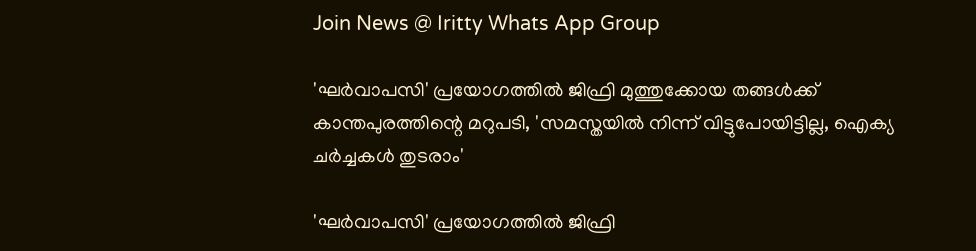Join News @ Iritty Whats App Group

'ഘര്‍വാപസി' പ്രയോഗത്തിൽ ജിഫ്രി മുത്തുക്കോയ തങ്ങൾക്ക് കാന്തപുരത്തിന്റെ മറുപടി, 'സമസ്തയിൽ നിന്ന് വിട്ടുപോയിട്ടില്ല, ഐക്യ ചര്‍ച്ചകൾ തുടരാം'

'ഘര്‍വാപസി' പ്രയോഗത്തിൽ ജിഫ്രി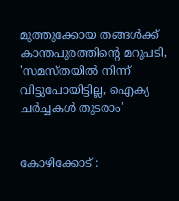മുത്തുക്കോയ തങ്ങൾക്ക് കാന്തപുരത്തിന്റെ മറുപടി, 'സമസ്തയിൽ നിന്ന് വിട്ടുപോയിട്ടില്ല, ഐക്യ ചര്‍ച്ചകൾ തുടരാം'


കോഴിക്കോട് :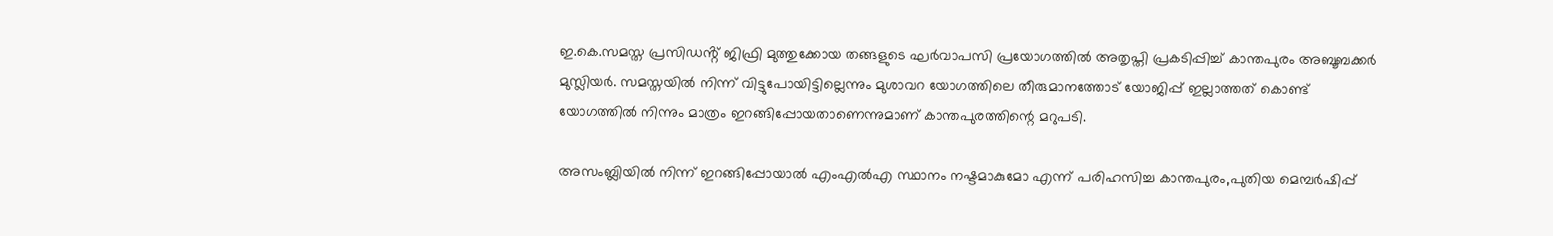ഇ.കെ.സമസ്ത പ്രസിഡൻ്റ് ജിഫ്രി മുത്തുക്കോയ തങ്ങളുടെ ഘര്‍വാപസി പ്രയോഗത്തിൽ അതൃപ്തി പ്രകടിപ്പിച്ച് കാന്തപുരം അബൂബക്കര്‍ മുസ്ലിയര്‍. സമസ്തയിൽ നിന്ന് വിട്ടുപോയിട്ടില്ലെന്നും മുശാവറ യോഗത്തിലെ തീരുമാനത്തോട് യോജിപ്പ് ഇല്ലാത്തത് കൊണ്ട് യോഗത്തിൽ നിന്നും മാത്രം ഇറങ്ങിപ്പോയതാണെന്നുമാണ് കാന്തപുരത്തിന്റെ മറുപടി.

അസംബ്ലിയിൽ നിന്ന് ഇറങ്ങിപ്പോയാൽ എംഎൽഎ സ്ഥാനം നഷ്ടമാകുമോ എന്ന് പരിഹസിച്ച കാന്തപുരം,പുതിയ മെമ്പര്‍ഷിപ്പ്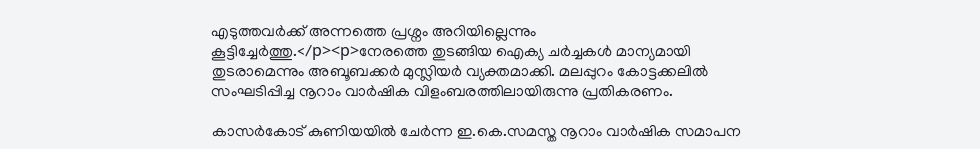എടുത്തവര്‍ക്ക് അന്നത്തെ പ്രശ്നം അറിയില്ലെന്നും കൂട്ടിച്ചേർത്തു.</p><p>നേരത്തെ തുടങ്ങിയ ഐക്യ ചര്‍ച്ചകൾ മാന്യമായി തുടരാമെന്നും അബൂബക്കര്‍ മുസ്ലിയര്‍ വ്യക്തമാക്കി. മലപ്പുറം കോട്ടക്കലിൽ സംഘടിപ്പിച്ച നൂറാം വാര്‍ഷിക വിളംബരത്തിലായിരുന്നു പ്രതികരണം.

കാസര്‍കോട് കുണിയയിൽ ചേര്‍ന്ന ഇ.കെ.സമസ്ത നൂറാം വാര്‍ഷിക സമാപന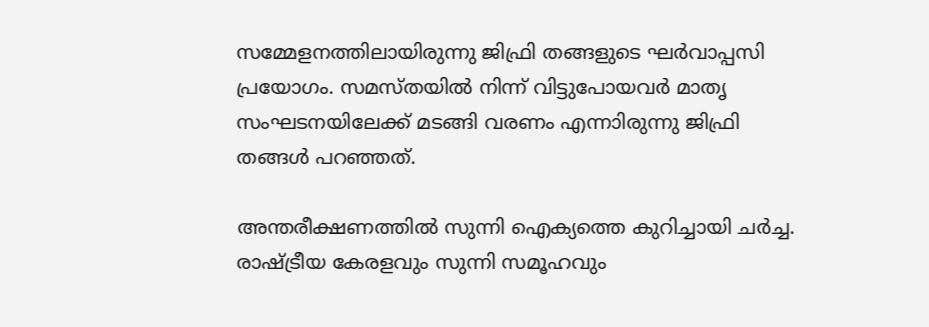സമ്മേളനത്തിലായിരുന്നു ജിഫ്രി തങ്ങളുടെ ഘര്‍വാപ്പസി പ്രയോഗം. സമസ്തയിൽ നിന്ന് വിട്ടുപോയവര്‍ മാതൃ സംഘടനയിലേക്ക് മടങ്ങി വരണം എന്നാിരുന്നു ജിഫ്രി തങ്ങൾ പറഞ്ഞത്.

അന്തരീക്ഷണത്തിൽ സുന്നി ഐക്യത്തെ കുറിച്ചായി ചര്‍ച്ച. രാഷ്ട്രീയ കേരളവും സുന്നി സമൂഹവും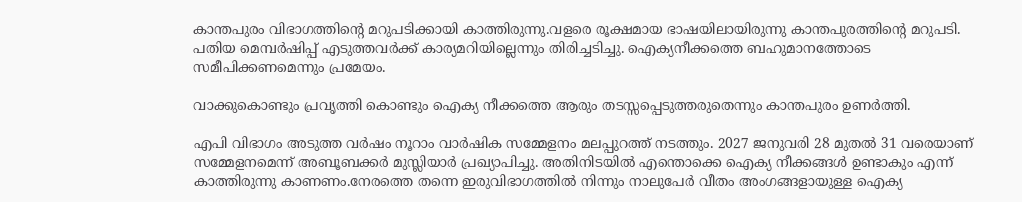കാന്തപുരം വിഭാഗത്തിൻ്റെ മറുപടിക്കായി കാത്തിരുന്നു.വളരെ രൂക്ഷമായ ഭാഷയിലായിരുന്നു കാന്തപുരത്തിൻ്റെ മറുപടി. പതിയ മെമ്പര്‍ഷിപ്പ് എടുത്തവര്‍ക്ക് കാര്യമറിയില്ലെന്നും തിരിച്ചടിച്ചു. ഐക്യനീക്കത്തെ ബഹുമാനത്തോടെ സമീപിക്കണമെന്നും പ്രമേയം.

വാക്കുകൊണ്ടും പ്രവൃത്തി കൊണ്ടും ഐക്യ നീക്കത്തെ ആരും തടസ്സപ്പെടുത്തരുതെന്നും കാന്തപുരം ഉണര്‍ത്തി.

എപി വിഭാഗം അടുത്ത വര്‍ഷം നൂറാം വാര്‍ഷിക സമ്മേളനം മലപ്പുറത്ത് നടത്തും. 2027 ജനുവരി 28 മുതൽ 31 വരെയാണ് സമ്മേളനമെന്ന് അബൂബക്കര്‍ മുസ്ലിയാര്‍ പ്രഖ്യാപിച്ചു. അതിനിടയിൽ എന്തൊക്കെ ഐക്യ നീക്കങ്ങൾ ഉണ്ടാകും എന്ന് കാത്തിരുന്നു കാണണം.നേരത്തെ തന്നെ ഇരുവിഭാഗത്തിൽ നിന്നും നാലുപേര്‍ വീതം അംഗങ്ങളായുള്ള ഐക്യ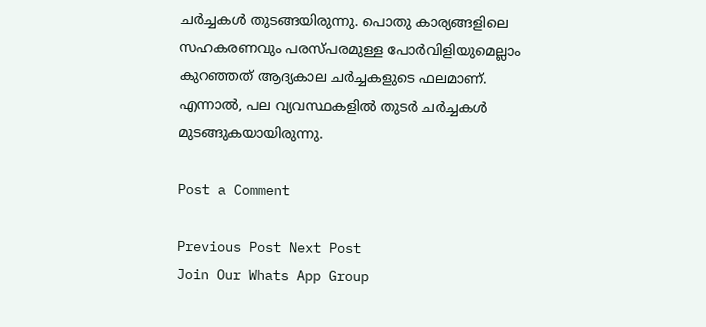ചര്‍ച്ചകൾ തുടങ്ങയിരുന്നു. പൊതു കാര്യങ്ങളിലെ സഹകരണവും പരസ്പരമുള്ള പോര്‍വിളിയുമെല്ലാം കുറഞ്ഞത് ആദ്യകാല ചര്‍ച്ചകളുടെ ഫലമാണ്. എന്നാൽ, പല വ്യവസ്ഥകളിൽ തുടര്‍ ചര്‍ച്ചകൾ മുടങ്ങുകയായിരുന്നു.

Post a Comment

Previous Post Next Post
Join Our Whats App Group